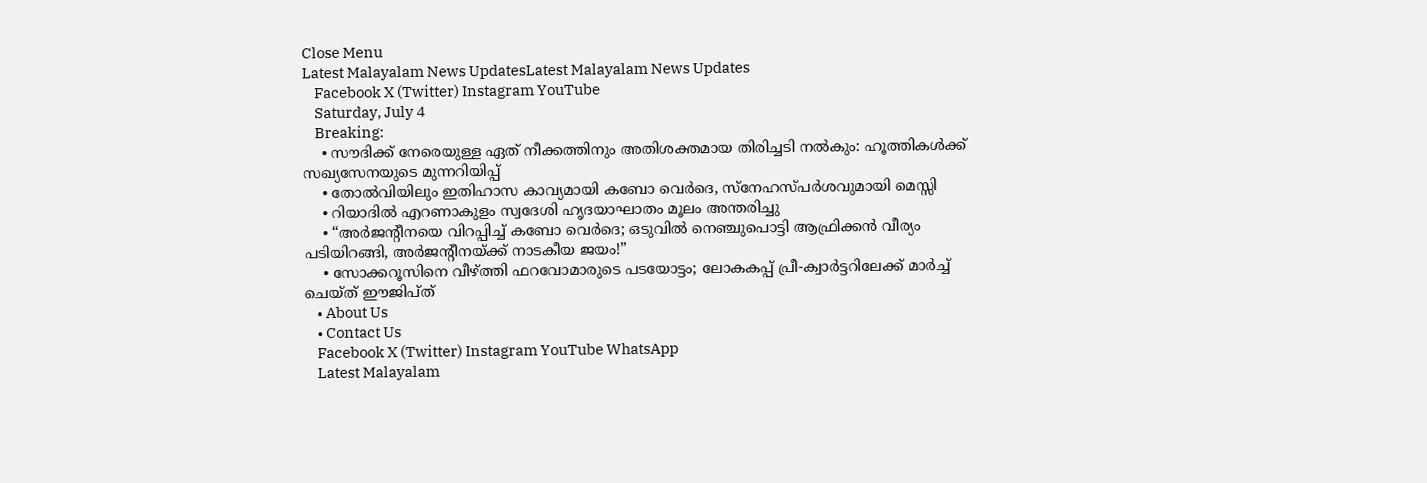Close Menu
Latest Malayalam News UpdatesLatest Malayalam News Updates
    Facebook X (Twitter) Instagram YouTube
    Saturday, July 4
    Breaking:
    • സൗദിക്ക് നേരെയുള്ള ഏത് നീക്കത്തിനും അതിശക്തമായ തിരിച്ചടി നൽകും: ഹൂത്തികൾക്ക് സഖ്യസേനയുടെ മുന്നറിയിപ്പ്
    • തോൽവിയിലും ഇതിഹാസ കാവ്യമായി കബോ വെർദെ, സ്നേഹസ്പർശവുമായി മെസ്സി
    • റിയാദിൽ എറണാകുളം സ്വദേശി ഹൃദയാഘാതം മൂലം അന്തരിച്ചു
    • “അർജന്റീനയെ വിറപ്പിച്ച് കബോ വെർദെ; ഒടുവിൽ നെഞ്ചുപൊട്ടി ആഫ്രിക്കൻ വീര്യം പടിയിറങ്ങി, അർജന്റീനയ്ക്ക് നാടകീയ ജയം!”
    • സോക്കറൂസിനെ വീഴ്ത്തി ഫറവോമാരുടെ പടയോട്ടം; ലോകകപ്പ് പ്രീ-ക്വാർട്ടറിലേക്ക് മാർച്ച് ചെയ്ത് ഈജിപ്ത്
    • About Us
    • Contact Us
    Facebook X (Twitter) Instagram YouTube WhatsApp
    Latest Malayalam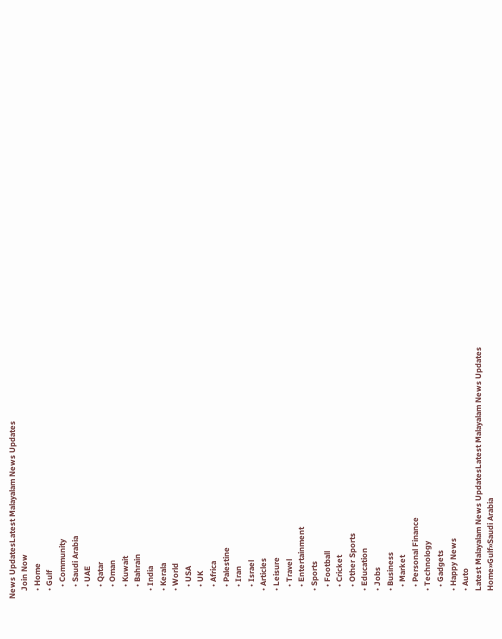News UpdatesLatest Malayalam News Updates
    Join Now
    • Home
    • Gulf
      • Community
      • Saudi Arabia
      • UAE
      • Qatar
      • Oman
      • Kuwait
      • Bahrain
    • India
    • Kerala
    • World
      • USA
      • UK
      • Africa
      • Palestine
      • Iran
      • Israel
    • Articles
    • Leisure
      • Travel
      • Entertainment
    • Sports
      • Football
      • Cricket
      • Other Sports
    • Education
    • Jobs
    • Business
      • Market
      • Personal Finance
    • Technology
      • Gadgets
    • Happy News
    • Auto
    Latest Malayalam News UpdatesLatest Malayalam News Updates
    Home»Gulf»Saudi Arabia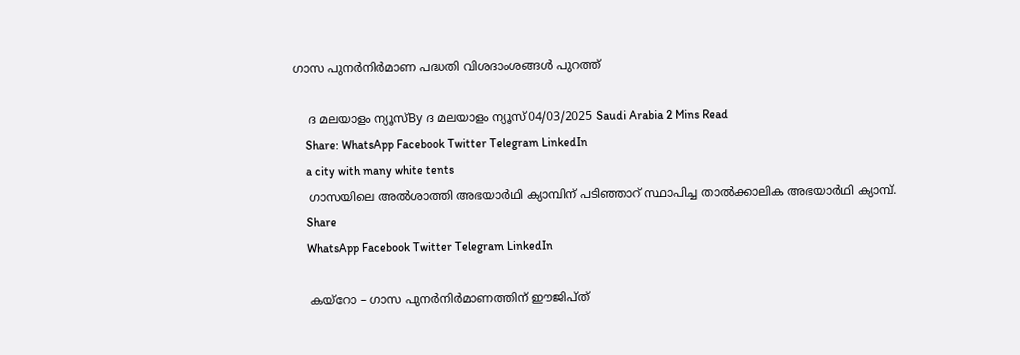ഗാസ പുനര്‍നിര്‍മാണ പദ്ധതി വിശദാംശങ്ങള്‍ പുറത്ത്

    ദ മലയാളം ന്യൂസ്By ദ മലയാളം ന്യൂസ്04/03/2025 Saudi Arabia 2 Mins Read
    Share: WhatsApp Facebook Twitter Telegram LinkedIn
    a city with many white tents
    ഗാസയിലെ അല്‍ശാത്തി അഭയാര്‍ഥി ക്യാമ്പിന് പടിഞ്ഞാറ് സ്ഥാപിച്ച താല്‍ക്കാലിക അഭയാര്‍ഥി ക്യാമ്പ്.
    Share
    WhatsApp Facebook Twitter Telegram LinkedIn

    കയ്‌റോ – ഗാസ പുനര്‍നിര്‍മാണത്തിന് ഈജിപ്ത്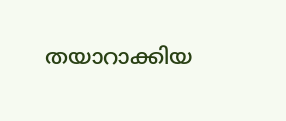തയാറാക്കിയ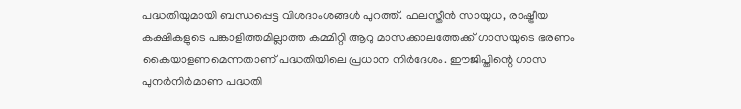പദ്ധതിയുമായി ബന്ധപ്പെട്ട വിശദാംശങ്ങള്‍ പുറത്ത്. ഫലസ്തീന്‍ സായുധ, രാഷ്ട്രീയ കക്ഷികളുടെ പങ്കാളിത്തമില്ലാത്ത കമ്മിറ്റി ആറു മാസക്കാലത്തേക്ക് ഗാസയുടെ ഭരണം കൈയാളണമെന്നതാണ് പദ്ധതിയിലെ പ്രധാന നിര്‍ദേശം. ഈജിപ്തിന്റെ ഗാസ പുനര്‍നിര്‍മാണ പദ്ധതി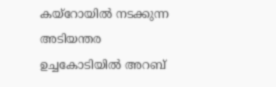കയ്‌റോയില്‍ നടക്കുന്ന അടിയന്തര ഉച്ചകോടിയില്‍ അറബ്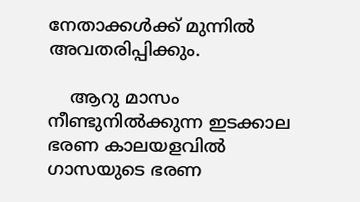നേതാക്കള്‍ക്ക് മുന്നില്‍ അവതരിപ്പിക്കും.

    ആറു മാസം നീണ്ടുനില്‍ക്കുന്ന ഇടക്കാല ഭരണ കാലയളവില്‍ ഗാസയുടെ ഭരണ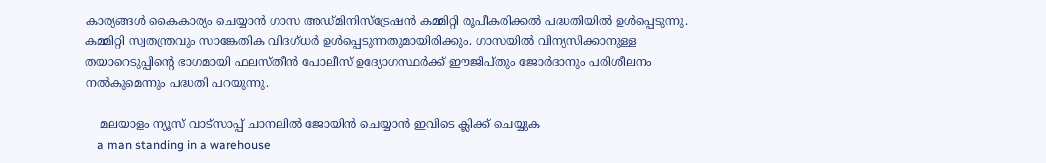കാര്യങ്ങള്‍ കൈകാര്യം ചെയ്യാന്‍ ഗാസ അഡ്മിനിസ്‌ട്രേഷന്‍ കമ്മിറ്റി രൂപീകരിക്കല്‍ പദ്ധതിയില്‍ ഉള്‍പ്പെടുന്നു. കമ്മിറ്റി സ്വതന്ത്രവും സാങ്കേതിക വിദഗ്ധര്‍ ഉള്‍പ്പെടുന്നതുമായിരിക്കും. ഗാസയില്‍ വിന്യസിക്കാനുള്ള തയാറെടുപ്പിന്റെ ഭാഗമായി ഫലസ്തീന്‍ പോലീസ് ഉദ്യോഗസ്ഥര്‍ക്ക് ഈജിപ്തും ജോര്‍ദാനും പരിശീലനം നല്‍കുമെന്നും പദ്ധതി പറയുന്നു.

    മലയാളം ന്യൂസ് വാട്സാപ്പ് ചാനലിൽ ജോയിൻ ചെയ്യാൻ ഇവിടെ ക്ലിക്ക് ചെയ്യുക
    a man standing in a warehouse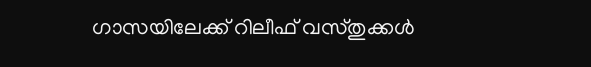ഗാസയിലേക്ക് റിലീഫ് വസ്തുക്കള്‍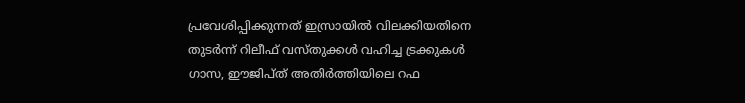പ്രവേശിപ്പിക്കുന്നത് ഇസ്രായില്‍ വിലക്കിയതിനെ തുടര്‍ന്ന് റിലീഫ് വസ്തുക്കള്‍ വഹിച്ച ട്രക്കുകള്‍ ഗാസ, ഈജിപ്ത് അതിര്‍ത്തിയിലെ റഫ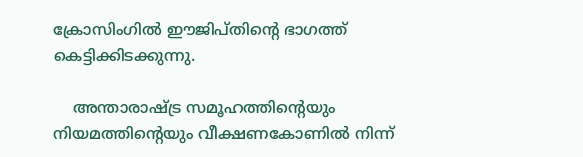ക്രോസിംഗില്‍ ഈജിപ്തിന്റെ ഭാഗത്ത് കെട്ടിക്കിടക്കുന്നു.

    അന്താരാഷ്ട്ര സമൂഹത്തിന്റെയും നിയമത്തിന്റെയും വീക്ഷണകോണില്‍ നിന്ന്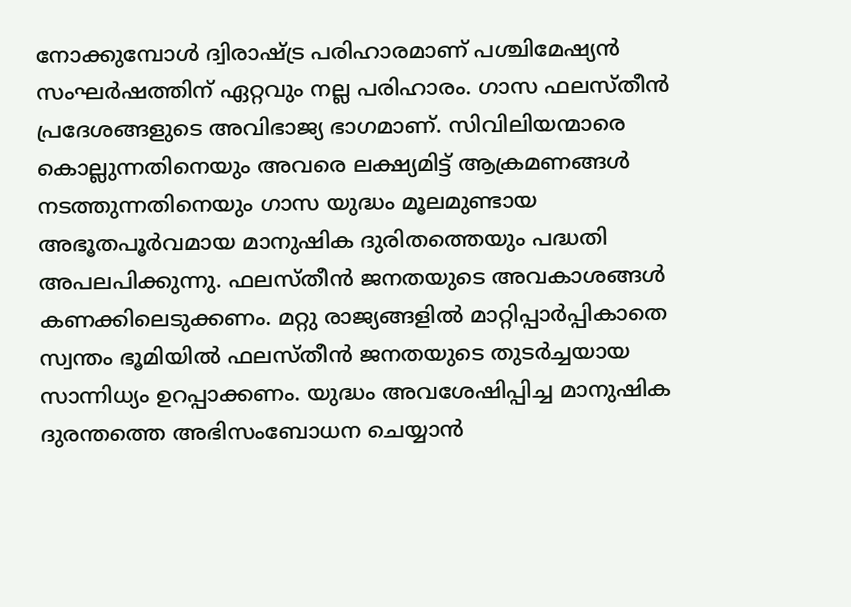നോക്കുമ്പോള്‍ ദ്വിരാഷ്ട്ര പരിഹാരമാണ് പശ്ചിമേഷ്യന്‍ സംഘര്‍ഷത്തിന് ഏറ്റവും നല്ല പരിഹാരം. ഗാസ ഫലസ്തീന്‍ പ്രദേശങ്ങളുടെ അവിഭാജ്യ ഭാഗമാണ്. സിവിലിയന്മാരെ കൊല്ലുന്നതിനെയും അവരെ ലക്ഷ്യമിട്ട് ആക്രമണങ്ങള്‍ നടത്തുന്നതിനെയും ഗാസ യുദ്ധം മൂലമുണ്ടായ അഭൂതപൂര്‍വമായ മാനുഷിക ദുരിതത്തെയും പദ്ധതി അപലപിക്കുന്നു. ഫലസ്തീന്‍ ജനതയുടെ അവകാശങ്ങള്‍ കണക്കിലെടുക്കണം. മറ്റു രാജ്യങ്ങളില്‍ മാറ്റിപ്പാര്‍പ്പികാതെ സ്വന്തം ഭൂമിയില്‍ ഫലസ്തീന്‍ ജനതയുടെ തുടര്‍ച്ചയായ സാന്നിധ്യം ഉറപ്പാക്കണം. യുദ്ധം അവശേഷിപ്പിച്ച മാനുഷിക ദുരന്തത്തെ അഭിസംബോധന ചെയ്യാന്‍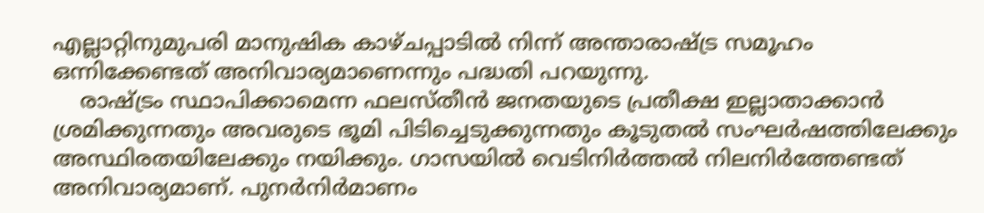എല്ലാറ്റിനുമുപരി മാനുഷിക കാഴ്ചപ്പാടില്‍ നിന്ന് അന്താരാഷ്ട്ര സമൂഹം ഒന്നിക്കേണ്ടത് അനിവാര്യമാണെന്നും പദ്ധതി പറയുന്നു.
    രാഷ്ട്രം സ്ഥാപിക്കാമെന്ന ഫലസ്തീന്‍ ജനതയുടെ പ്രതീക്ഷ ഇല്ലാതാക്കാന്‍ ശ്രമിക്കുന്നതും അവരുടെ ഭൂമി പിടിച്ചെടുക്കുന്നതും കൂടുതല്‍ സംഘര്‍ഷത്തിലേക്കും അസ്ഥിരതയിലേക്കും നയിക്കും. ഗാസയില്‍ വെടിനിര്‍ത്തല്‍ നിലനിര്‍ത്തേണ്ടത് അനിവാര്യമാണ്. പുനര്‍നിര്‍മാണം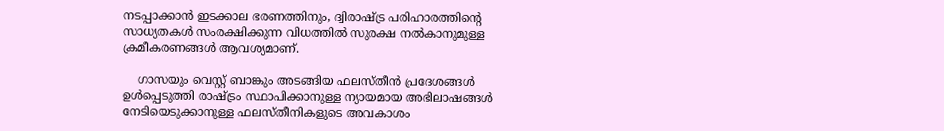നടപ്പാക്കാന്‍ ഇടക്കാല ഭരണത്തിനും, ദ്വിരാഷ്ട്ര പരിഹാരത്തിന്റെ സാധ്യതകള്‍ സംരക്ഷിക്കുന്ന വിധത്തില്‍ സുരക്ഷ നല്‍കാനുമുള്ള ക്രമീകരണങ്ങള്‍ ആവശ്യമാണ്.

    ഗാസയും വെസ്റ്റ് ബാങ്കും അടങ്ങിയ ഫലസ്തീന്‍ പ്രദേശങ്ങള്‍ ഉള്‍പ്പെടുത്തി രാഷ്ട്രം സ്ഥാപിക്കാനുള്ള ന്യായമായ അഭിലാഷങ്ങള്‍ നേടിയെടുക്കാനുള്ള ഫലസ്തീനികളുടെ അവകാശം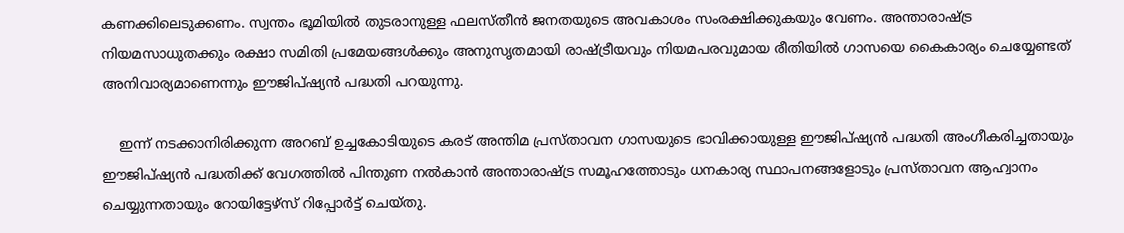കണക്കിലെടുക്കണം. സ്വന്തം ഭൂമിയില്‍ തുടരാനുള്ള ഫലസ്തീന്‍ ജനതയുടെ അവകാശം സംരക്ഷിക്കുകയും വേണം. അന്താരാഷ്ട്ര നിയമസാധുതക്കും രക്ഷാ സമിതി പ്രമേയങ്ങള്‍ക്കും അനുസൃതമായി രാഷ്ട്രീയവും നിയമപരവുമായ രീതിയില്‍ ഗാസയെ കൈകാര്യം ചെയ്യേണ്ടത് അനിവാര്യമാണെന്നും ഈജിപ്ഷ്യന്‍ പദ്ധതി പറയുന്നു.

    ഇന്ന് നടക്കാനിരിക്കുന്ന അറബ് ഉച്ചകോടിയുടെ കരട് അന്തിമ പ്രസ്താവന ഗാസയുടെ ഭാവിക്കായുള്ള ഈജിപ്ഷ്യന്‍ പദ്ധതി അംഗീകരിച്ചതായും ഈജിപ്ഷ്യന്‍ പദ്ധതിക്ക് വേഗത്തില്‍ പിന്തുണ നല്‍കാന്‍ അന്താരാഷ്ട്ര സമൂഹത്തോടും ധനകാര്യ സ്ഥാപനങ്ങളോടും പ്രസ്താവന ആഹ്വാനം ചെയ്യുന്നതായും റോയിട്ടേഴ്സ് റിപ്പോര്‍ട്ട് ചെയ്തു.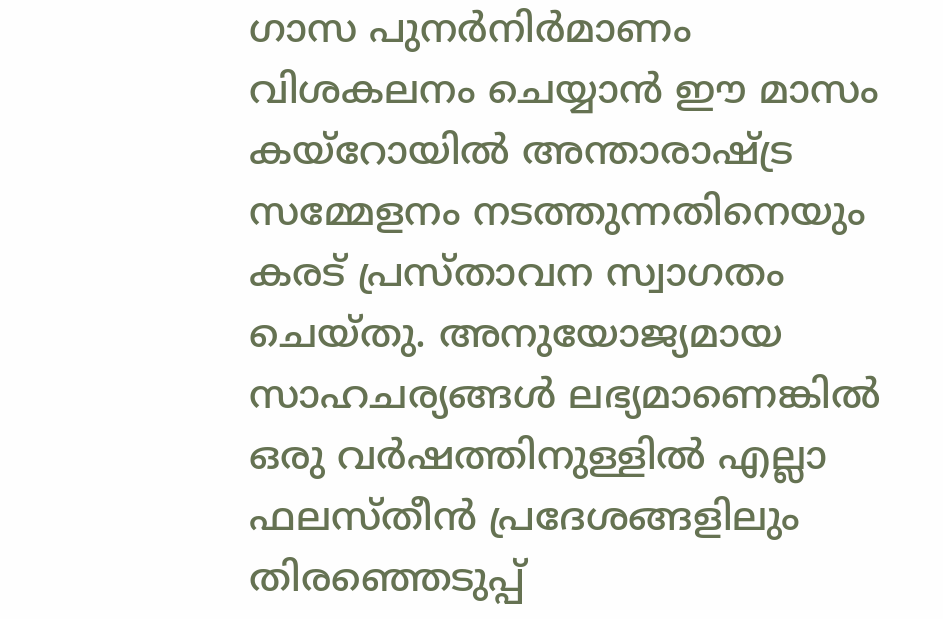ഗാസ പുനര്‍നിര്‍മാണം വിശകലനം ചെയ്യാന്‍ ഈ മാസം കയ്റോയില്‍ അന്താരാഷ്ട്ര സമ്മേളനം നടത്തുന്നതിനെയും കരട് പ്രസ്താവന സ്വാഗതം ചെയ്തു. അനുയോജ്യമായ സാഹചര്യങ്ങള്‍ ലഭ്യമാണെങ്കില്‍ ഒരു വര്‍ഷത്തിനുള്ളില്‍ എല്ലാ ഫലസ്തീന്‍ പ്രദേശങ്ങളിലും തിരഞ്ഞെടുപ്പ്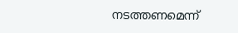നടത്തണമെന്ന്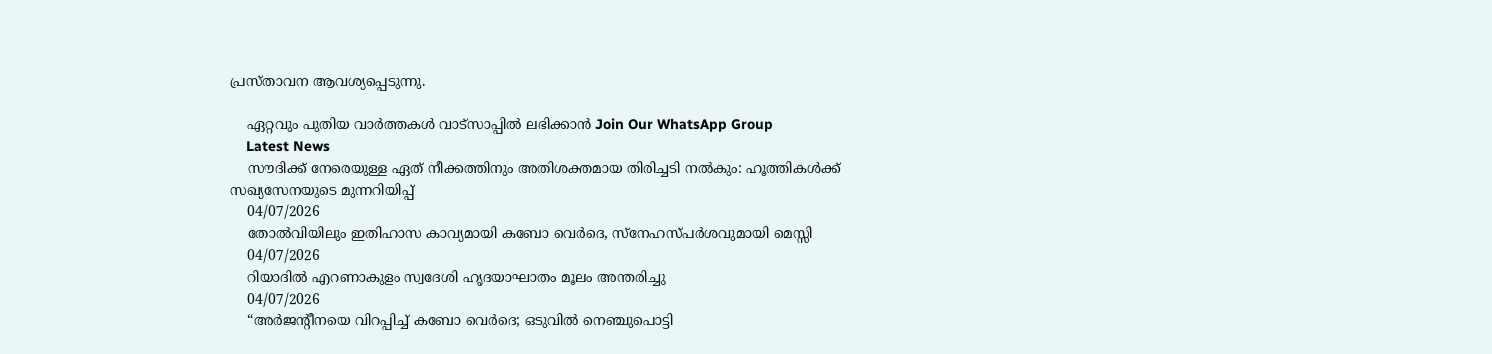പ്രസ്താവന ആവശ്യപ്പെടുന്നു.

    ഏറ്റവും പുതിയ വാർത്തകൾ വാട്സാപ്പിൽ ലഭിക്കാൻ Join Our WhatsApp Group
    Latest News
    സൗദിക്ക് നേരെയുള്ള ഏത് നീക്കത്തിനും അതിശക്തമായ തിരിച്ചടി നൽകും: ഹൂത്തികൾക്ക് സഖ്യസേനയുടെ മുന്നറിയിപ്പ്
    04/07/2026
    തോൽവിയിലും ഇതിഹാസ കാവ്യമായി കബോ വെർദെ, സ്നേഹസ്പർശവുമായി മെസ്സി
    04/07/2026
    റിയാദിൽ എറണാകുളം സ്വദേശി ഹൃദയാഘാതം മൂലം അന്തരിച്ചു
    04/07/2026
    “അർജന്റീനയെ വിറപ്പിച്ച് കബോ വെർദെ; ഒടുവിൽ നെഞ്ചുപൊട്ടി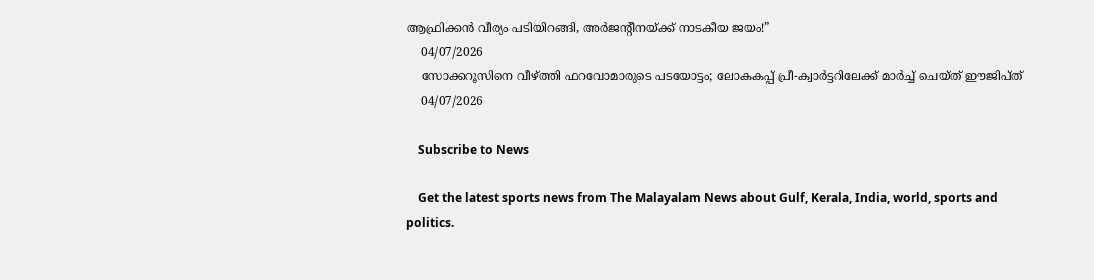ആഫ്രിക്കൻ വീര്യം പടിയിറങ്ങി, അർജന്റീനയ്ക്ക് നാടകീയ ജയം!”
    04/07/2026
    സോക്കറൂസിനെ വീഴ്ത്തി ഫറവോമാരുടെ പടയോട്ടം; ലോകകപ്പ് പ്രീ-ക്വാർട്ടറിലേക്ക് മാർച്ച് ചെയ്ത് ഈജിപ്ത്
    04/07/2026

    Subscribe to News

    Get the latest sports news from The Malayalam News about Gulf, Kerala, India, world, sports and politics.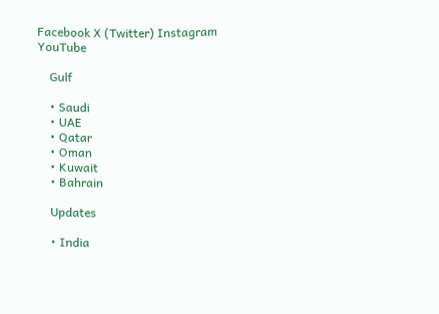Facebook X (Twitter) Instagram YouTube

    Gulf

    • Saudi
    • UAE
    • Qatar
    • Oman
    • Kuwait
    • Bahrain

    Updates

    • India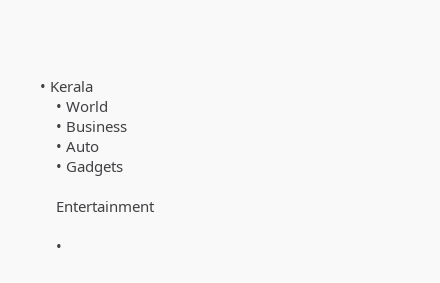• Kerala
    • World
    • Business
    • Auto
    • Gadgets

    Entertainment

    •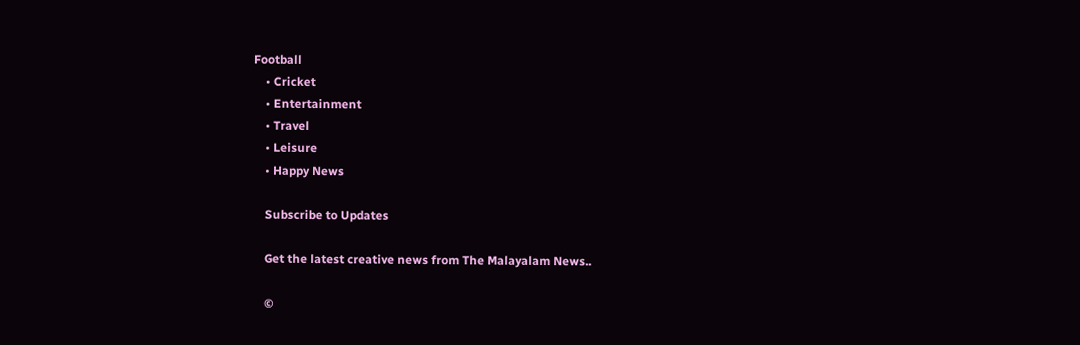Football
    • Cricket
    • Entertainment
    • Travel
    • Leisure
    • Happy News

    Subscribe to Updates

    Get the latest creative news from The Malayalam News..

    ©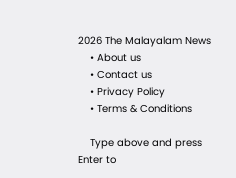2026 The Malayalam News
    • About us
    • Contact us
    • Privacy Policy
    • Terms & Conditions

    Type above and press Enter to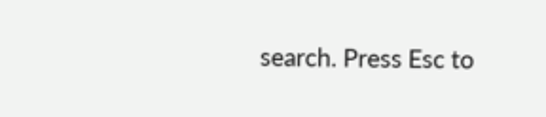search. Press Esc to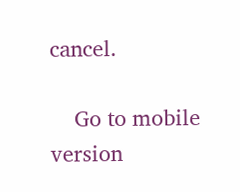cancel.

    Go to mobile version